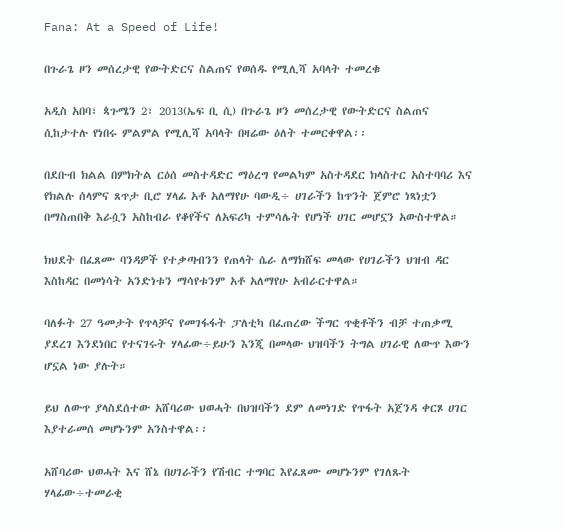Fana: At a Speed of Life!

በጉራጌ ዞን መሰረታዊ የውትድርና ስልጠና የወሰዱ የሚሊሻ አባላት ተመረቁ

አዲስ አበባ፣ ጳጉሜን 2፣ 2013(ኤፍ ቢ ሲ) በጉራጌ ዞን መሰረታዊ የውትድርና ስልጠና ሲከታተሉ የነበሩ ምልምል የሚሊሻ አባላት በዛሬው ዕለት ተመርቀዋል፡፡

በደቡብ ክልል በምክትል ርዕሰ መስተዳድር ማዕረግ የመልካም አስተዳደር ክላስተር አስተባባሪ እና የክልሉ ሰላምና ጸጥታ ቢሮ ሃላፊ አቶ አለማየሁ ባውዲ÷ ሀገራችን ከጥንት ጀምሮ ነጻነቷን በማስጠበቅ እራሷን አስከብራ የቆየችና ለአፍሪካ ተምሳሌት የሆነች ሀገር መሆኗን አውስተዋል።

ክህደት በፈጸሙ ባንዳዎች የተቃጣብንን የጠላት ሴራ ለማክሸፍ መላው የሀገራችን ህዝብ ዳር እስከዳር በመነሳት አንድነቱን ማሳየቱንም አቶ አለማየሁ አብራርተዋል።

ባለፉት 27 ዓመታት የጥላቻና የመገፋፋት ፓለቲካ በፈጠረው ችግር ጥቂቶችን ብቻ ተጠቃሚ ያደረገ እንደነበር የተናገሩት ሃላፊው÷ይሁን እንጂ በመላው ህዝባችን ትግል ሀገራዊ ለውጥ እውን ሆኗል ነው ያሉት።

ይህ ለውጥ ያላስደሰተው አሸባሪው ህወሓት በህዝባችን ደም ለመነገድ የጥፋት አጀንዳ ቀርጾ ሀገር እያተራመሰ መሆኑንም አንስተዋል፡፡

አሸባሪው ህወሓት እና ሸኔ በሀገራችን የሽብር ተግባር እየፈጸሙ መሆኑንም የገለጹት ሃላፊው÷ተመራቂ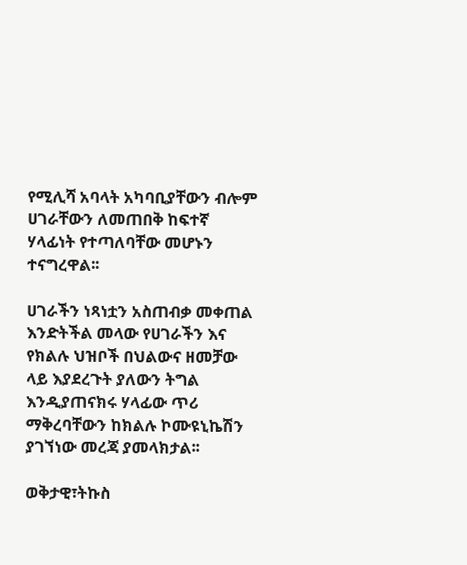የሚሊሻ አባላት አካባቢያቸውን ብሎም ሀገራቸውን ለመጠበቅ ከፍተኛ ሃላፊነት የተጣለባቸው መሆኑን ተናግረዋል፡፡

ሀገራችን ነጻነቷን አስጠብቃ መቀጠል እንድትችል መላው የሀገራችን እና የክልሉ ህዝቦች በህልውና ዘመቻው ላይ እያደረጉት ያለውን ትግል እንዲያጠናክሩ ሃላፊው ጥሪ ማቅረባቸውን ከክልሉ ኮሙዩኒኬሽን ያገኘነው መረጃ ያመላክታል፡፡

ወቅታዊ፣ትኩስ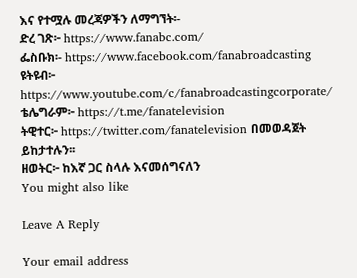እና የተሟሉ መረጃዎችን ለማግኘት፡-
ድረ ገጽ፦ https://www.fanabc.com/
ፌስቡክ፡- https://www.facebook.com/fanabroadcasting
ዩትዩብ፦ https://www.youtube.com/c/fanabroadcastingcorporate/
ቴሌግራም፦ https://t.me/fanatelevision
ትዊተር፦ https://twitter.com/fanatelevision በመወዳጀት ይከታተሉን፡፡
ዘወትር፦ ከእኛ ጋር ስላሉ እናመሰግናለን
You might also like

Leave A Reply

Your email address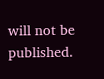will not be published.